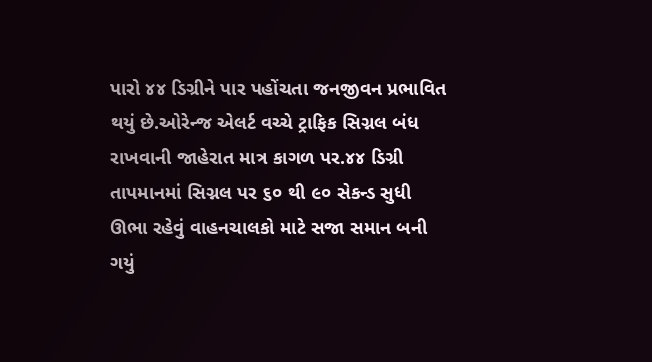પારો ૪૪ ડિગ્રીને પાર પહોંચતા જનજીવન પ્રભાવિત થયું છે.ઓરેન્જ એલર્ટ વચ્ચે ટ્રાફિક સિગ્નલ બંધ રાખવાની જાહેરાત માત્ર કાગળ પર.૪૪ ડિગ્રી તાપમાનમાં સિગ્નલ પર ૬૦ થી ૯૦ સેકન્ડ સુધી ઊભા રહેવું વાહનચાલકો માટે સજા સમાન બની ગયું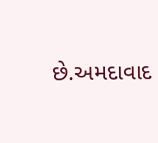છે.અમદાવાદ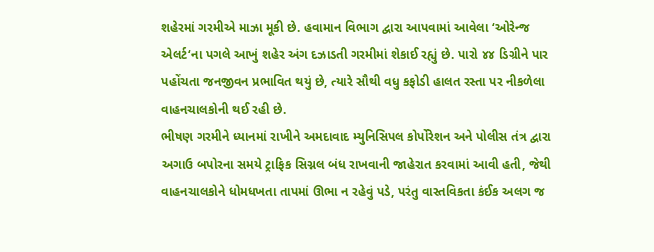શહેરમાં ગરમીએ માઝા મૂકી છે. હવામાન વિભાગ દ્વારા આપવામાં આવેલા ‘ઓરેન્જ એલર્ટ‘ના પગલે આખું શહેર અંગ દઝાડતી ગરમીમાં શેકાઈ રહ્યું છે. પારો ૪૪ ડિગ્રીને પાર પહોંચતા જનજીવન પ્રભાવિત થયું છે, ત્યારે સૌથી વધુ કફોડી હાલત રસ્તા પર નીકળેલા વાહનચાલકોની થઈ રહી છે.
ભીષણ ગરમીને ધ્યાનમાં રાખીને અમદાવાદ મ્યુનિસિપલ કોર્પોરેશન અને પોલીસ તંત્ર દ્વારા અગાઉ બપોરના સમયે ટ્રાફિક સિગ્નલ બંધ રાખવાની જાહેરાત કરવામાં આવી હતી, જેથી વાહનચાલકોને ધોમધખતા તાપમાં ઊભા ન રહેવું પડે, પરંતુ વાસ્તવિકતા કંઈક અલગ જ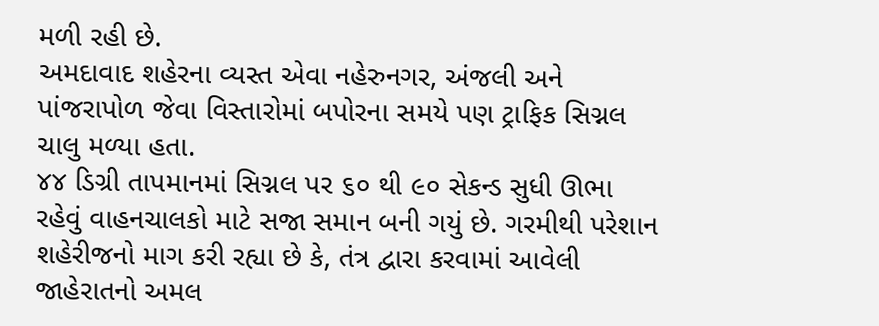મળી રહી છે.
અમદાવાદ શહેરના વ્યસ્ત એવા નહેરુનગર, અંજલી અને પાંજરાપોળ જેવા વિસ્તારોમાં બપોરના સમયે પણ ટ્રાફિક સિગ્નલ ચાલુ મળ્યા હતા.
૪૪ ડિગ્રી તાપમાનમાં સિગ્નલ પર ૬૦ થી ૯૦ સેકન્ડ સુધી ઊભા રહેવું વાહનચાલકો માટે સજા સમાન બની ગયું છે. ગરમીથી પરેશાન શહેરીજનો માગ કરી રહ્યા છે કે, તંત્ર દ્વારા કરવામાં આવેલી જાહેરાતનો અમલ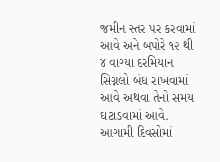જમીન સ્તર પર કરવામાં આવે અને બપોરે ૧૨ થી ૪ વાગ્યા દરમિયાન સિગ્નલો બંધ રાખવામાં આવે અથવા તેનો સમય ઘટાડવામાં આવે. આગામી દિવસોમાં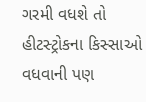ગરમી વધશે તો હીટસ્ટ્રોકના કિસ્સાઓ વધવાની પણ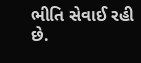ભીતિ સેવાઈ રહી છે.